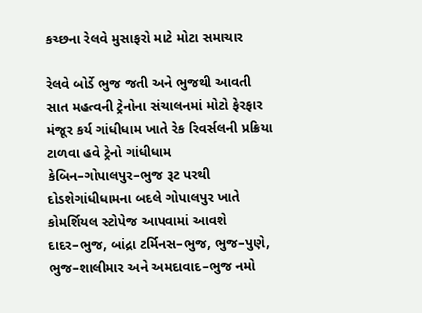કચ્છના રેલવે મુસાફરો માટે મોટા સમાચાર

રેલવે બોર્ડે ભુજ જતી અને ભુજથી આવતી સાત મહત્વની ટ્રેનોના સંચાલનમાં મોટો ફેરફાર મંજૂર કર્ય ગાંધીધામ ખાતે રેક રિવર્સલની પ્રક્રિયા ટાળવા હવે ટ્રેનો ગાંધીધામ કેબિન–ગોપાલપુર–ભુજ રૂટ પરથી દોડશેગાંધીધામના બદલે ગોપાલપુર ખાતે કોમર્શિયલ સ્ટોપેજ આપવામાં આવશે દાદર–ભુજ, બાંદ્રા ટર્મિનસ–ભુજ, ભુજ–પુણે, ભુજ–શાલીમાર અને અમદાવાદ–ભુજ નમો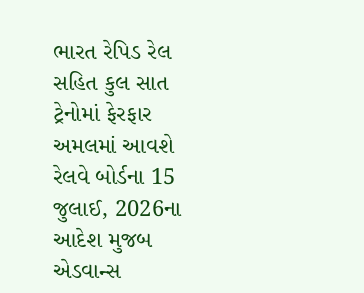ભારત રેપિડ રેલ સહિત કુલ સાત ટ્રેનોમાં ફેરફાર અમલમાં આવશે રેલવે બોર્ડના 15 જુલાઈ, 2026ના આદેશ મુજબ એડવાન્સ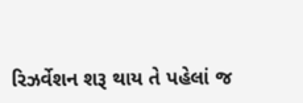રિઝર્વેશન શરૂ થાય તે પહેલાં જ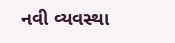નવી વ્યવસ્થા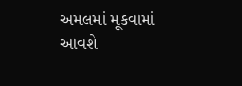અમલમાં મૂકવામાં આવશે